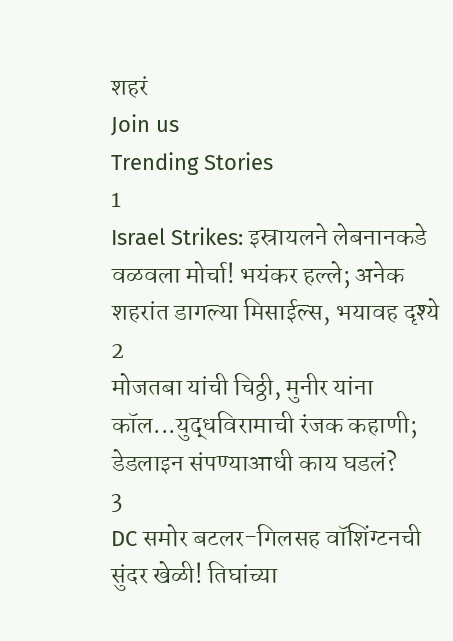शहरं
Join us
Trending Stories
1
Israel Strikes: इस्रायलने लेबनानकडे वळवला मोर्चा! भयंकर हल्ले; अनेक शहरांत डागल्या मिसाईल्स, भयावह दृश्ये
2
मोजतबा यांची चिठ्ठी, मुनीर यांना कॉल...युद्धविरामाची रंजक कहाणी; डेडलाइन संपण्याआधी काय घडलं?
3
DC समोर बटलर-गिलसह वॉशिंग्टनची सुंदर खेळी! तिघांच्या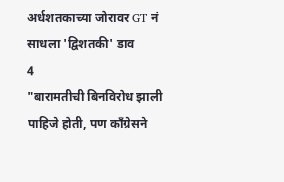अर्धशतकाच्या जोरावर GT नं साधला 'द्विशतकी' डाव
4
"बारामतीची बिनविरोध झाली पाहिजे होती, पण काँग्रेसने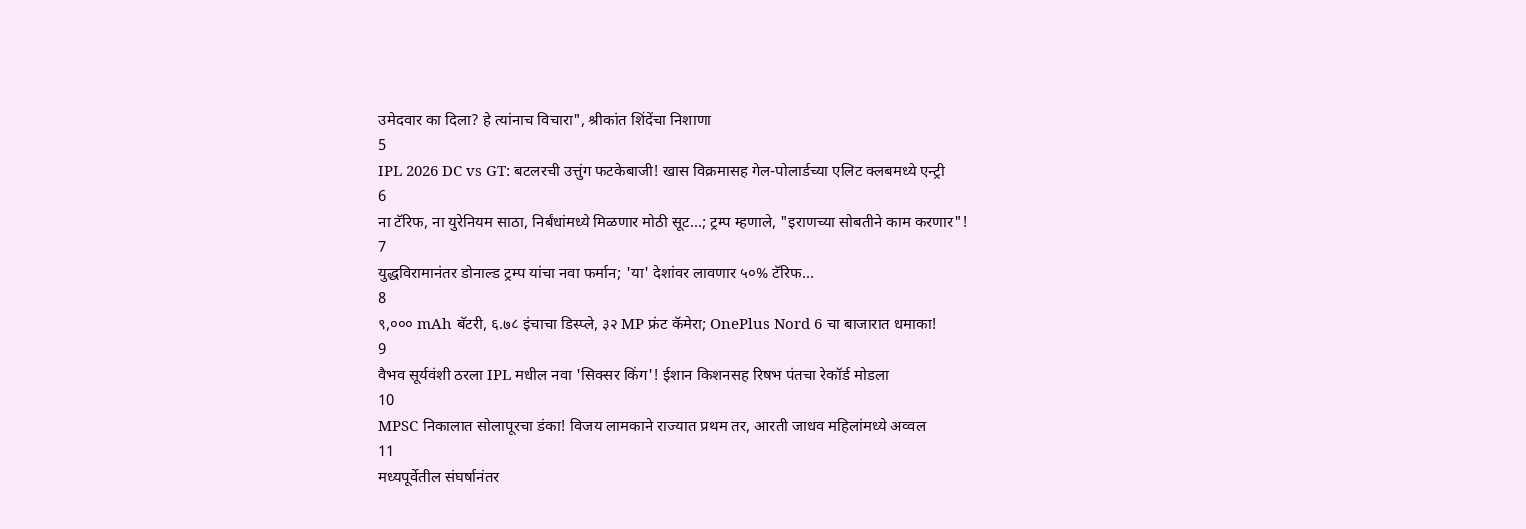उमेदवार का दिला? हे त्यांनाच विचारा", श्रीकांत शिंदेंचा निशाणा
5
IPL 2026 DC vs GT: बटलरची उत्तुंग फटकेबाजी! खास विक्रमासह गेल-पोलार्डच्या एलिट क्लबमध्ये एन्ट्री
6
ना टॅरिफ, ना युरेनियम साठा, निर्बंधांमध्ये मिळणार मोठी सूट...; ट्रम्प म्हणाले, "इराणच्या सोबतीने काम करणार"!
7
युद्धविरामानंतर डोनाल्ड ट्रम्प यांचा नवा फर्मान; 'या' देशांवर लावणार ५०% टॅरिफ...
8
९,००० mAh बॅटरी, ६.७८ इंचाचा डिस्प्ले, ३२ MP फ्रंट कॅमेरा; OnePlus Nord 6 चा बाजारात धमाका!
9
वैभव सूर्यवंशी ठरला IPL मधील नवा 'सिक्सर किंग'! ईशान किशनसह रिषभ पंतचा रेकॉर्ड मोडला
10
MPSC निकालात सोलापूरचा डंका! विजय लामकाने राज्यात प्रथम तर, आरती जाधव महिलांमध्ये अव्वल
11
मध्यपूर्वेतील संघर्षानंतर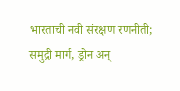भारताची नवी संरक्षण रणनीती; समुद्री मार्ग, ड्रोन अन्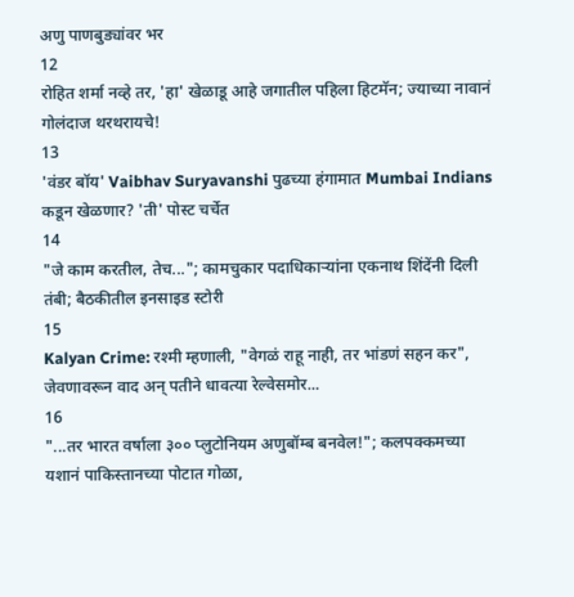अणु पाणबुड्यांवर भर
12
रोहित शर्मा नव्हे तर, 'हा' खेळाडू आहे जगातील पहिला हिटमॅन; ज्याच्या नावानं गोलंदाज थरथरायचे!
13
'वंडर बॉय' Vaibhav Suryavanshi पुढच्या हंगामात Mumbai Indians कडून खेळणार? 'ती' पोस्ट चर्चेत
14
"जे काम करतील, तेच..."; कामचुकार पदाधिकाऱ्यांना एकनाथ शिंदेंनी दिली तंबी; बैठकीतील इनसाइड स्टोरी
15
Kalyan Crime: रश्मी म्हणाली, "वेगळं राहू नाही, तर भांडणं सहन कर", जेवणावरून वाद अन् पतीने धावत्या रेल्वेसमोर...
16
"...तर भारत वर्षाला ३०० प्लुटोनियम अणुबॉम्ब बनवेल!"; कलपक्कमच्या यशानं पाकिस्तानच्या पोटात गोळा,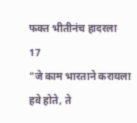फक्त भीतीनंच हादरला
17
"जे काम भारताने करायला हवे होते, ते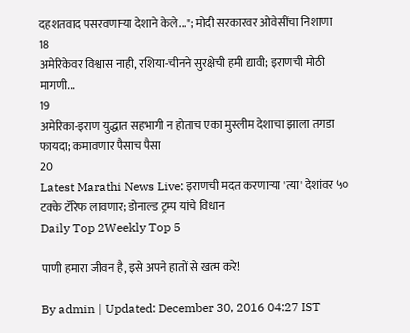दहशतवाद पसरवणाऱ्या देशाने केले..."; मोदी सरकारवर ओवेसींचा निशाणा
18
अमेरिकेवर विश्वास नाही, रशिया-चीनने सुरक्षेची हमी द्यावी; इराणची मोठी मागणी...
19
अमेरिका-इराण युद्धात सहभागी न होताच एका मुस्लीम देशाचा झाला तगडा फायदा; कमावणार पैसाच पैसा
20
Latest Marathi News Live: इराणची मदत करणाऱ्या 'त्या' देशांवर ५० टक्के टॅरिफ लावणार; डोनाल्ड ट्रम्प यांचे विधान
Daily Top 2Weekly Top 5

पाणी हमारा जीवन है, इसे अपने हातों से खत्म करे!

By admin | Updated: December 30, 2016 04:27 IST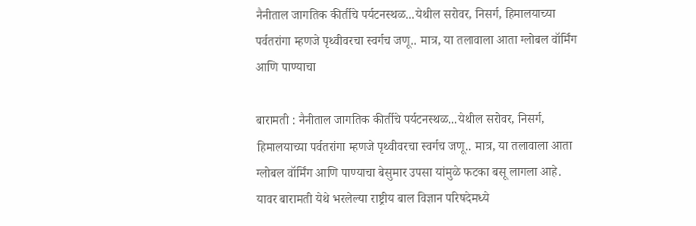नैनीताल जागतिक कीर्तीचे पर्यटनस्थळ...येथील सरोवर, निसर्ग, हिमालयाच्या पर्वतरांगा म्हणजे पृथ्वीवरचा स्वर्गच जणू.. मात्र, या तलावाला आता ग्लोबल वॉर्मिंग आणि पाण्याचा

बारामती : नैनीताल जागतिक कीर्तीचे पर्यटनस्थळ...येथील सरोवर, निसर्ग, हिमालयाच्या पर्वतरांगा म्हणजे पृथ्वीवरचा स्वर्गच जणू.. मात्र, या तलावाला आता ग्लोबल वॉर्मिंग आणि पाण्याचा बेसुमार उपसा यांमुळे फटका बसू लागला आहे. यावर बारामती येथे भरलेल्या राष्ट्रीय बाल विज्ञान परिषदेमध्ये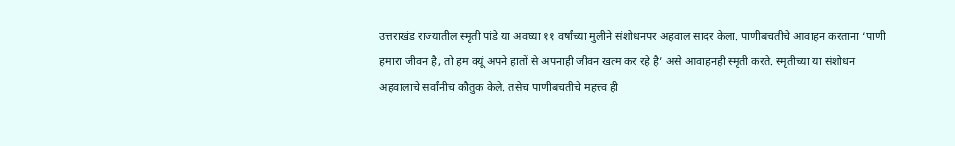उत्तराखंड राज्यातील स्मृती पांडे या अवघ्या ११ वर्षांच्या मुलीने संशोधनपर अहवाल सादर केला. पाणीबचतीचे आवाहन करताना ‘पाणी हमारा जीवन है, तो हम क्यूं अपने हातों से अपनाही जीवन खत्म कर रहे है’ असे आवाहनही स्मृती करते. स्मृतीच्या या संशोधन अहवालाचे सर्वांनीच कौतुक केले. तसेच पाणीबचतीचे महत्त्व ही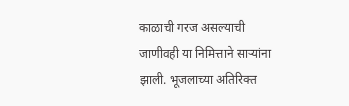काळाची गरज असल्याची जाणीवही या निमित्ताने साऱ्यांना झाली. भूजलाच्या अतिरिक्त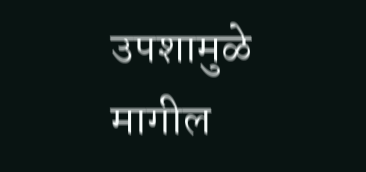उपशामुळे मागील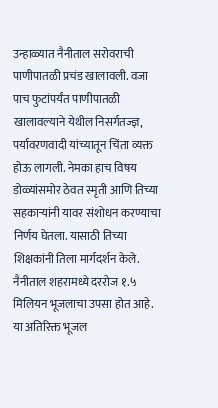उन्हाळ्यात नैनीताल सरोवराची पाणीपातळी प्रचंड खालावली. वजा पाच फुटांपर्यंत पाणीपातळी खालावल्याने येथील निसर्गतज्ज्ञ, पर्यावरणवादी यांच्यातून चिंता व्यक्त होऊ लागली. नेमका हाच विषय डोळ्यांसमोर ठेवत स्मृती आणि तिच्या सहकाऱ्यांनी यावर संशोधन करण्याचा निर्णय घेतला. यासाठी तिच्या शिक्षकांनी तिला मार्गदर्शन केले. नैनीताल शहरामध्ये दररोज १.५ मिलियन भूजलाचा उपसा होत आहे. या अतिरिक्त भूजल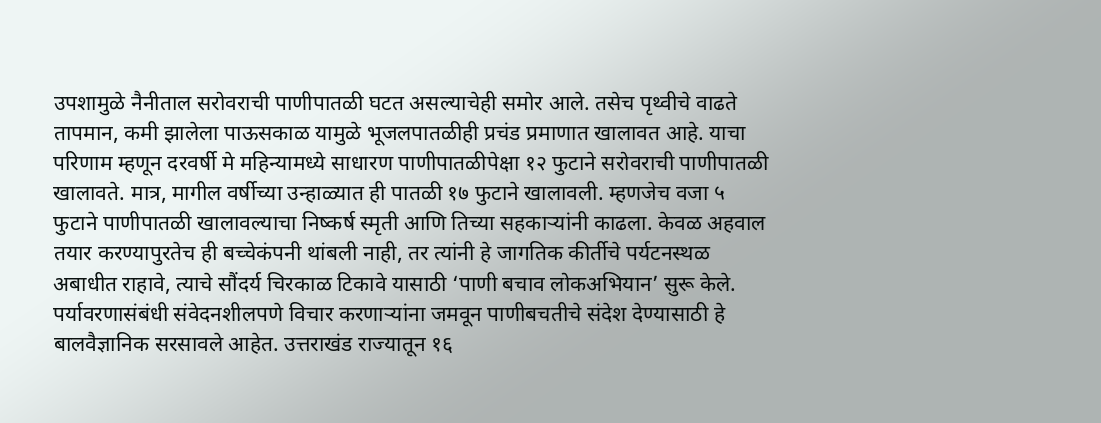उपशामुळे नैनीताल सरोवराची पाणीपातळी घटत असल्याचेही समोर आले. तसेच पृथ्वीचे वाढते तापमान, कमी झालेला पाऊसकाळ यामुळे भूजलपातळीही प्रचंड प्रमाणात खालावत आहे. याचा परिणाम म्हणून दरवर्षी मे महिन्यामध्ये साधारण पाणीपातळीपेक्षा १२ फुटाने सरोवराची पाणीपातळी खालावते. मात्र, मागील वर्षीच्या उन्हाळ्यात ही पातळी १७ फुटाने खालावली. म्हणजेच वजा ५ फुटाने पाणीपातळी खालावल्याचा निष्कर्ष स्मृती आणि तिच्या सहकाऱ्यांनी काढला. केवळ अहवाल तयार करण्यापुरतेच ही बच्चेकंपनी थांबली नाही, तर त्यांनी हे जागतिक कीर्तीचे पर्यटनस्थळ अबाधीत राहावे, त्याचे सौंदर्य चिरकाळ टिकावे यासाठी ‘पाणी बचाव लोकअभियान’ सुरू केले. पर्यावरणासंबंधी संवेदनशीलपणे विचार करणाऱ्यांना जमवून पाणीबचतीचे संदेश देण्यासाठी हे बालवैज्ञानिक सरसावले आहेत. उत्तराखंड राज्यातून १६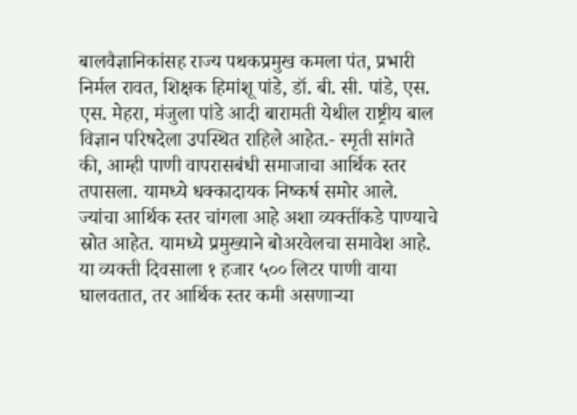बालवैज्ञानिकांसह राज्य पथकप्रमुख कमला पंत, प्रभारी निर्मल रावत, शिक्षक हिमांशू पांडे, डॉ. बी. सी. पांडे, एस. एस. मेहरा, मंजुला पांडे आदी बारामती येथील राष्ट्रीय बाल विज्ञान परिषदेला उपस्थित राहिले आहेत.- स्मृती सांगते की, आम्ही पाणी वापरासबंधी समाजाचा आर्थिक स्तर तपासला. यामध्ये धक्कादायक निष्कर्ष समोर आले. ज्यांचा आर्थिक स्तर चांगला आहे अशा व्यक्तींकडे पाण्याचे स्रोत आहेत. यामध्ये प्रमुख्याने बोअरवेलचा समावेश आहे. या व्यक्ती दिवसाला १ हजार ५०० लिटर पाणी वाया घालवतात, तर आर्थिक स्तर कमी असणाऱ्या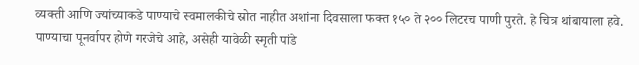व्यक्ती आणि ज्यांच्याकडे पाण्याचे स्वमालकीचे स्रोत नाहीत अशांना दिवसाला फक्त १५० ते २०० लिटरच पाणी पुरते. हे चित्र थांबायाला हवे. पाण्याचा पूनर्वापर होणे गरजेचे आहे, असेही यावेळी स्मृती पांडे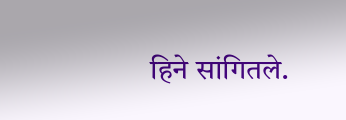हिने सांगितले.